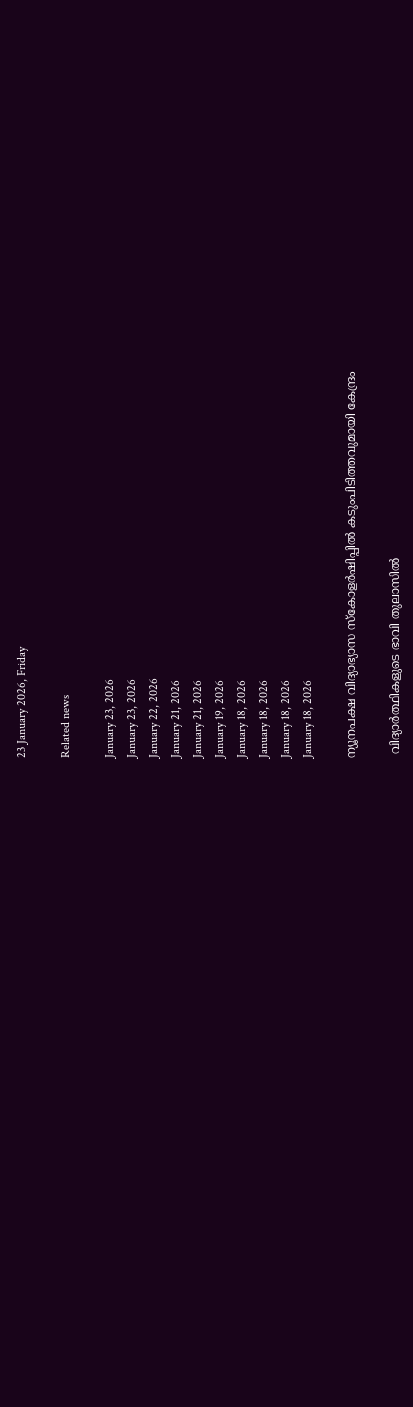23 January 2026, Friday

Related news

January 23, 2026
January 23, 2026
January 22, 2026
January 21, 2026
January 21, 2026
January 19, 2026
January 18, 2026
January 18, 2026
January 18, 2026
January 18, 2026

ന്യൂനപക്ഷ വിദ്യാഭ്യാസ സ്കോളർഷിപ്പിൽ കടുംപിടിത്തവുമായി കേന്ദ്രം

 വിദ്യാർത്ഥികളുടെ ഭാവി തുലാസിൽ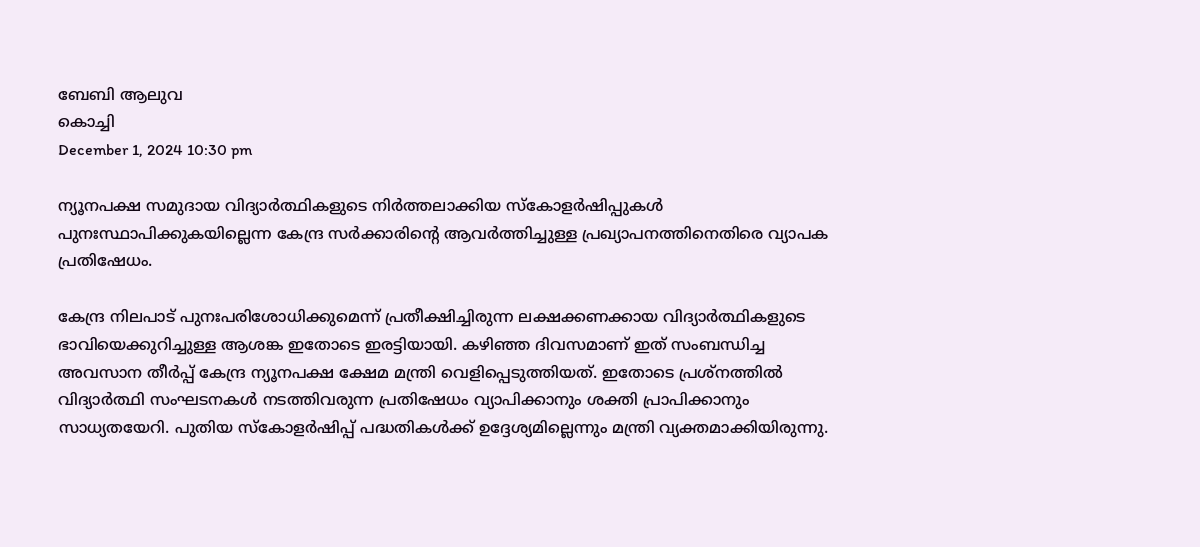ബേബി ആലുവ
കൊച്ചി
December 1, 2024 10:30 pm

ന്യൂനപക്ഷ സമുദായ വിദ്യാർത്ഥികളുടെ നിർത്തലാക്കിയ സ്കോളർഷിപ്പുകൾ പുനഃസ്ഥാപിക്കുകയില്ലെന്ന കേന്ദ്ര സർക്കാരിന്റെ ആവർത്തിച്ചുള്ള പ്രഖ്യാപനത്തിനെതിരെ വ്യാപക പ്രതിഷേധം.

കേന്ദ്ര നിലപാട് പുനഃപരിശോധിക്കുമെന്ന് പ്രതീക്ഷിച്ചിരുന്ന ലക്ഷക്കണക്കായ വിദ്യാർത്ഥികളുടെ ഭാവിയെക്കുറിച്ചുള്ള ആശങ്ക ഇതോടെ ഇരട്ടിയായി. കഴിഞ്ഞ ദിവസമാണ് ഇത് സംബന്ധിച്ച അവസാന തീർപ്പ് കേന്ദ്ര ന്യൂനപക്ഷ ക്ഷേമ മന്ത്രി വെളിപ്പെടുത്തിയത്. ഇതോടെ പ്രശ്നത്തിൽ വിദ്യാർത്ഥി സംഘടനകള്‍ നടത്തിവരുന്ന പ്രതിഷേധം വ്യാപിക്കാനും ശക്തി പ്രാപിക്കാനും സാധ്യതയേറി. പുതിയ സ്കോളർഷിപ്പ് പദ്ധതികൾക്ക് ഉദ്ദേശ്യമില്ലെന്നും മന്ത്രി വ്യക്തമാക്കിയിരുന്നു.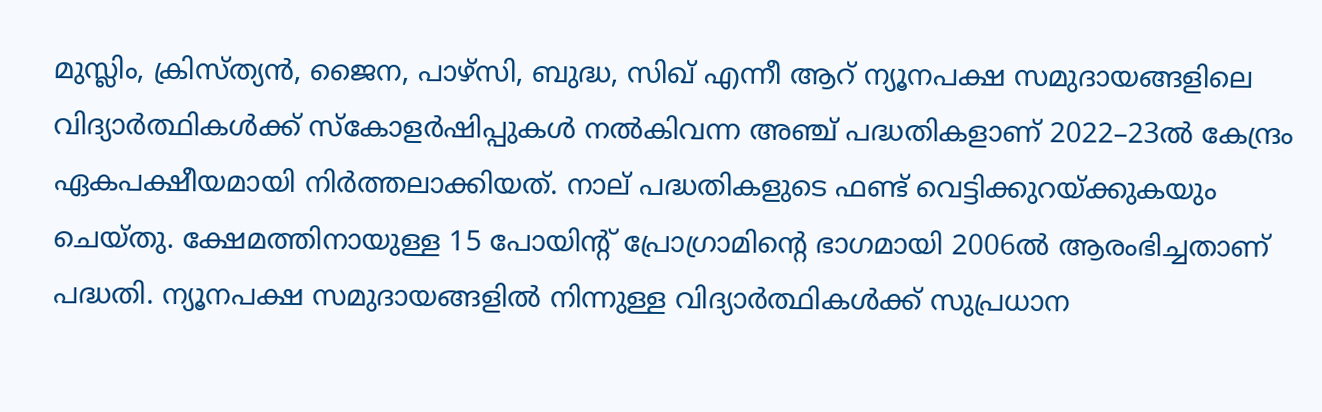മുസ്ലിം, ക്രിസ്ത്യൻ, ജൈന, പാഴ്സി, ബുദ്ധ, സിഖ് എന്നീ ആറ് ന്യൂനപക്ഷ സമുദായങ്ങളിലെ വിദ്യാർത്ഥികൾക്ക് സ്കോളർഷിപ്പുകൾ നൽകിവന്ന അഞ്ച് പദ്ധതികളാണ്‌ 2022–23ൽ കേന്ദ്രം ഏകപക്ഷീയമായി നിർത്തലാക്കിയത്. നാല് പദ്ധതികളുടെ ഫണ്ട് വെട്ടിക്കുറയ്ക്കുകയും ചെയ്തു. ക്ഷേമത്തിനായുള്ള 15 പോയിന്റ് പ്രോഗ്രാമിന്റെ ഭാഗമായി 2006ൽ ആരംഭിച്ചതാണ് പദ്ധതി. ന്യൂനപക്ഷ സമുദായങ്ങളിൽ നിന്നുള്ള വിദ്യാർത്ഥികൾക്ക് സുപ്രധാന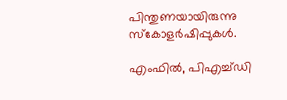പിന്തുണയായിരുന്നു സ്കോളർഷിപ്പുകൾ.

എംഫിൽ, പിഎച്ച്ഡി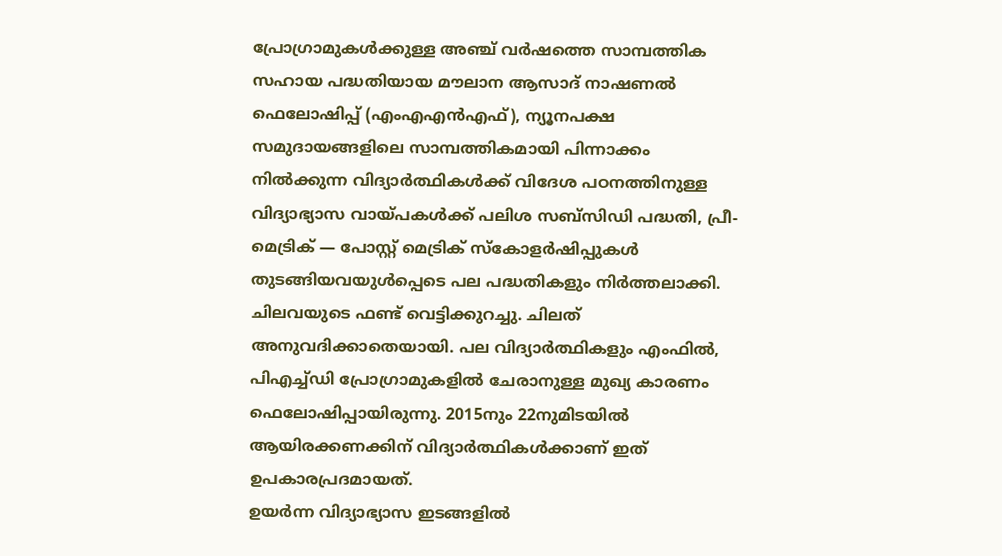പ്രോഗ്രാമുകൾക്കുള്ള അഞ്ച് വർഷത്തെ സാമ്പത്തിക സഹായ പദ്ധതിയായ മൗലാന ആസാദ് നാഷണൽ ഫെലോഷിപ്പ് (എംഎഎൻഎഫ്), ന്യൂനപക്ഷ സമുദായങ്ങളിലെ സാമ്പത്തികമായി പിന്നാക്കം നിൽക്കുന്ന വിദ്യാർത്ഥികൾക്ക് വിദേശ പഠനത്തിനുള്ള വിദ്യാഭ്യാസ വായ്പകൾക്ക് പലിശ സബ്സിഡി പദ്ധതി, പ്രീ-മെട്രിക് — പോസ്റ്റ് മെട്രിക് സ്കോളർഷിപ്പുകൾ തുടങ്ങിയവയുൾപ്പെടെ പല പദ്ധതികളും നിർത്തലാക്കി. ചിലവയുടെ ഫണ്ട് വെട്ടിക്കുറച്ചു. ചിലത് അനുവദിക്കാതെയായി. പല വിദ്യാർത്ഥികളും എംഫിൽ, പിഎച്ച്ഡി പ്രോഗ്രാമുകളിൽ ചേരാനുള്ള മുഖ്യ കാരണം ഫെലോഷിപ്പായിരുന്നു. 2015നും 22നുമിടയിൽ ആയിരക്കണക്കിന് വിദ്യാർത്ഥികൾക്കാണ് ഇത് ഉപകാരപ്രദമായത്.
ഉയർന്ന വിദ്യാഭ്യാസ ഇടങ്ങളിൽ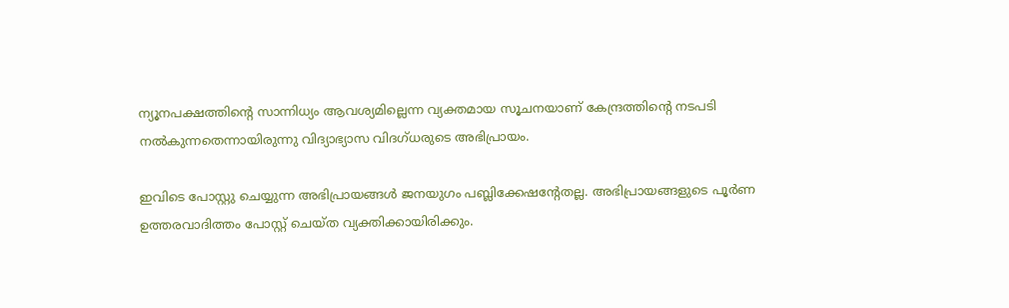ന്യൂനപക്ഷത്തിന്റെ സാന്നിധ്യം ആവശ്യമില്ലെന്ന വ്യക്തമായ സൂചനയാണ് കേന്ദ്രത്തിന്റെ നടപടി നൽകുന്നതെന്നായിരുന്നു വിദ്യാഭ്യാസ വിദഗ്ധരുടെ അഭിപ്രായം.

ഇവിടെ പോസ്റ്റു ചെയ്യുന്ന അഭിപ്രായങ്ങള്‍ ജനയുഗം പബ്ലിക്കേഷന്റേതല്ല. അഭിപ്രായങ്ങളുടെ പൂര്‍ണ ഉത്തരവാദിത്തം പോസ്റ്റ് ചെയ്ത വ്യക്തിക്കായിരിക്കും.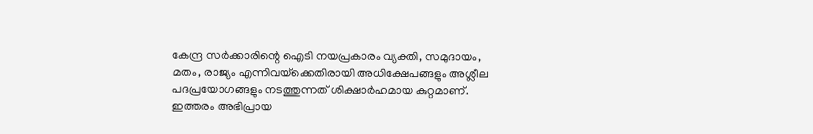കേന്ദ്ര സര്‍ക്കാരിന്റെ ഐടി നയപ്രകാരം വ്യക്തി, സമുദായം, മതം, രാജ്യം എന്നിവയ്‌ക്കെതിരായി അധിക്ഷേപങ്ങളും അശ്ലീല പദപ്രയോഗങ്ങളും നടത്തുന്നത് ശിക്ഷാര്‍ഹമായ കുറ്റമാണ്. ഇത്തരം അഭിപ്രായ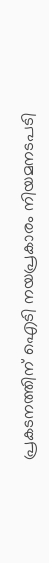പ്രകടനത്തിന് ഐടി നയപ്രകാരം നിയമനടപടി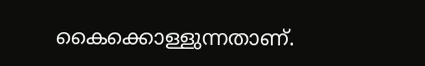കൈക്കൊള്ളുന്നതാണ്.